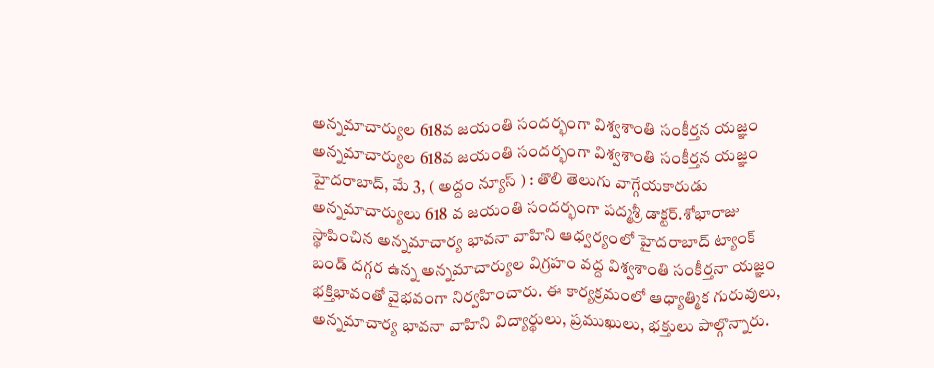అన్నమాచార్యుల 618వ జయంతి సందర్భంగా విశ్వశాంతి సంకీర్తన యజ్ఞం
అన్నమాచార్యుల 618వ జయంతి సందర్భంగా విశ్వశాంతి సంకీర్తన యజ్ఞం హైదరాబాద్, మే 3, ( అద్దం న్యూస్ ) : తొలి తెలుగు వాగ్గేయకారుడు అన్నమాచార్యులు 618 వ జయంతి సందర్భంగా పద్మశ్రీ డాక్టర్.శోభారాజు స్థాపించిన అన్నమాచార్య భావనా వాహిని ఆధ్వర్యంలో హైదరాబాద్ ట్యాంక్ బండ్ దగ్గర ఉన్న అన్నమాచార్యుల విగ్రహం వద్ద విశ్వశాంతి సంకీర్తనా యజ్ఞం భక్తిభావంతో వైభవంగా నిర్వహించారు. ఈ కార్యక్రమంలో ఆధ్యాత్మిక గురువులు, అన్నమాచార్య భావనా వాహిని విద్యార్థులు, ప్రముఖులు, భక్తులు పాల్గొన్నారు.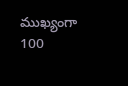ముఖ్యంగా 100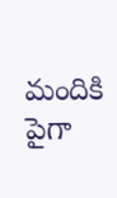మందికి పైగా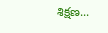శిక్షణ...